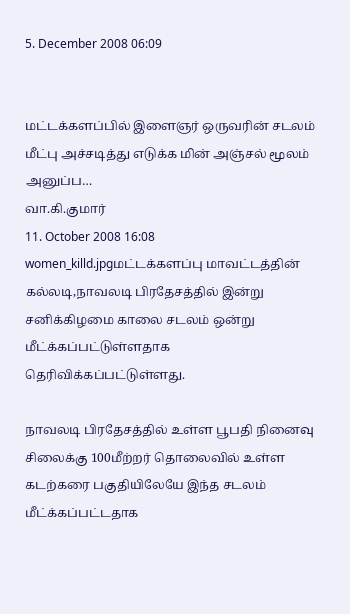5. December 2008 06:09


மட்டக்களப்பில் இளைஞர் ஒருவரின் சடலம் மீட்பு அச்சடித்து எடுக்க மின் அஞ்சல் மூலம் அனுப்ப…
வா.கி.குமார்
11. October 2008 16:08
women_killd.jpgமட்டக்களப்பு மாவட்டத்தின் கல்லடி,நாவலடி பிரதேசத்தில் இன்று சனிக்கிழமை காலை சடலம் ஒன்று மீட்க்கப்பட்டுள்ளதாக தெரிவிக்கப்பட்டுள்ளது.

நாவலடி பிரதேசத்தில் உள்ள பூபதி நினைவு சிலைக்கு 100மீற்றர் தொலைவில் உள்ள கடற்கரை பகுதியிலேயே இந்த சடலம் மீட்க்கப்பட்டதாக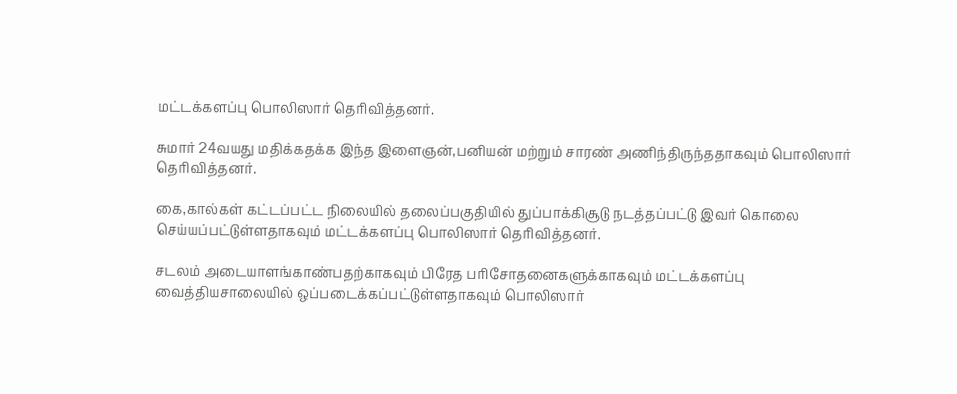மட்டக்களப்பு பொலிஸார் தெரிவித்தனர்.

சுமார் 24வயது மதிக்கதக்க இந்த இளைஞன்,பனியன் மற்றும் சாரண் அணிந்திருந்ததாகவும் பொலிஸார் தெரிவித்தனர்.

கை,கால்கள் கட்டப்பட்ட நிலையில் தலைப்பகுதியில் துப்பாக்கிசூடு நடத்தப்பட்டு இவர் கொலை செய்யப்பட்டுள்ளதாகவும் மட்டக்களப்பு பொலிஸார் தெரிவித்தனர்.

சடலம் அடையாளங்காண்பதற்காகவும் பிரேத பரிசோதனைகளுக்காகவும் மட்டக்களப்பு வைத்தியசாலையில் ஒப்படைக்கப்பட்டுள்ளதாகவும் பொலிஸார்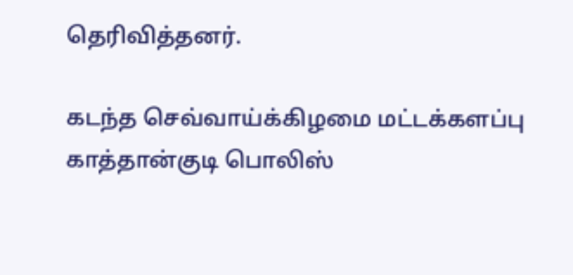தெரிவித்தனர்.

கடந்த செவ்வாய்க்கிழமை மட்டக்களப்பு காத்தான்குடி பொலிஸ்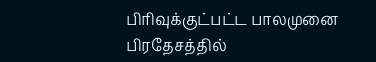பிரிவுக்குட்பட்ட பாலமுனை பிரதேசத்தில்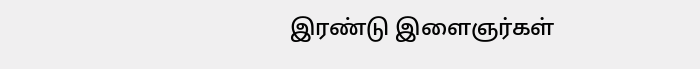இரண்டு இளைஞர்கள்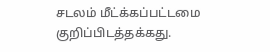சடலம் மீட்க்கப்பட்டமை குறிப்பிடத்தக்கது.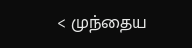< முந்தைய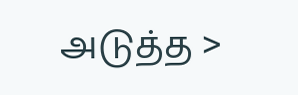அடுத்த >